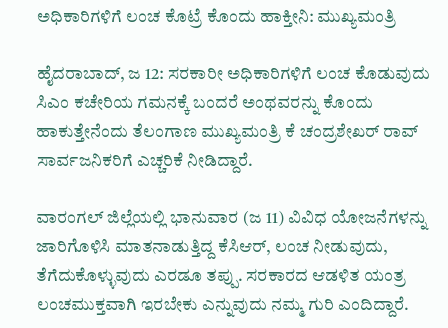ಅಧಿಕಾರಿಗಳಿಗೆ ಲಂಚ ಕೊಟ್ರೆ ಕೊಂದು ಹಾಕ್ತೀನಿ: ಮುಖ್ಯಮಂತ್ರಿ

ಹೈದರಾಬಾದ್, ಜ 12: ಸರಕಾರೀ ಅಧಿಕಾರಿಗಳಿಗೆ ಲಂಚ ಕೊಡುವುದು ಸಿಎಂ ಕಚೇರಿಯ ಗಮನಕ್ಕೆ ಬಂದರೆ ಅಂಥವರನ್ನು ಕೊಂದು ಹಾಕುತ್ತೇನೆಂದು ತೆಲಂಗಾಣ ಮುಖ್ಯಮಂತ್ರಿ ಕೆ ಚಂದ್ರಶೇಖರ್ ರಾವ್ ಸಾರ್ವಜನಿಕರಿಗೆ ಎಚ್ಚರಿಕೆ ನೀಡಿದ್ದಾರೆ.

ವಾರಂಗಲ್ ಜಿಲ್ಲೆಯಲ್ಲಿ ಭಾನುವಾರ (ಜ 11) ವಿವಿಧ ಯೋಜನೆಗಳನ್ನು ಜಾರಿಗೊಳಿಸಿ ಮಾತನಾಡುತ್ತಿದ್ದ ಕೆಸಿಆರ್, ಲಂಚ ನೀಡುವುದು, ತೆಗೆದುಕೊಳ್ಳುವುದು ಎರಡೂ ತಪ್ಪು. ಸರಕಾರದ ಆಡಳಿತ ಯಂತ್ರ ಲಂಚಮುಕ್ತವಾಗಿ ಇರಬೇಕು ಎನ್ನುವುದು ನಮ್ಮ ಗುರಿ ಎಂದಿದ್ದಾರೆ.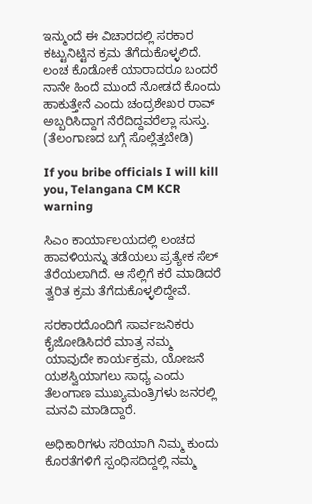ಇನ್ಮುಂದೆ ಈ ವಿಚಾರದಲ್ಲಿ ಸರಕಾರ ಕಟ್ಟುನಿಟ್ಟಿನ ಕ್ರಮ ತೆಗೆದುಕೊಳ್ಳಲಿದೆ. ಲಂಚ ಕೊಡೋಕೆ ಯಾರಾದರೂ ಬಂದರೆ ನಾನೇ ಹಿಂದೆ ಮುಂದೆ ನೋಡದೆ ಕೊಂದು ಹಾಕುತ್ತೇನೆ ಎಂದು ಚಂದ್ರಶೇಖರ ರಾವ್ ಅಬ್ಬರಿಸಿದ್ದಾಗ ನೆರೆದಿದ್ದವರೆಲ್ಲಾ ಸುಸ್ತು. (ತೆಲಂಗಾಣದ ಬಗ್ಗೆ ಸೊಲ್ಲೆತ್ತಬೇಡಿ)

If you bribe officials I will kill you, Telangana CM KCR warning

ಸಿಎಂ ಕಾರ್ಯಾಲಯದಲ್ಲಿ ಲಂಚದ ಹಾವಳಿಯನ್ನು ತಡೆಯಲು ಪ್ರತ್ಯೇಕ ಸೆಲ್ ತೆರೆಯಲಾಗಿದೆ. ಆ ಸೆಲ್ಲಿಗೆ ಕರೆ ಮಾಡಿದರೆ ತ್ವರಿತ ಕ್ರಮ ತೆಗೆದುಕೊಳ್ಳಲಿದ್ದೇವೆ.

ಸರಕಾರದೊಂದಿಗೆ ಸಾರ್ವಜನಿಕರು ಕೈಜೋಡಿಸಿದರೆ ಮಾತ್ರ ನಮ್ಮ ಯಾವುದೇ ಕಾರ್ಯಕ್ರಮ, ಯೋಜನೆ ಯಶಸ್ವಿಯಾಗಲು ಸಾಧ್ಯ ಎಂದು ತೆಲಂಗಾಣ ಮುಖ್ಯಮಂತ್ರಿಗಳು ಜನರಲ್ಲಿ ಮನವಿ ಮಾಡಿದ್ದಾರೆ.

ಅಧಿಕಾರಿಗಳು ಸರಿಯಾಗಿ ನಿಮ್ಮ ಕುಂದು ಕೊರತೆಗಳಿಗೆ ಸ್ಪಂಧಿಸದಿದ್ದಲ್ಲಿ ನಮ್ಮ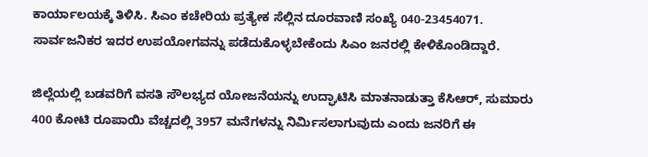ಕಾರ್ಯಾಲಯಕ್ಕೆ ತಿಳಿಸಿ. ಸಿಎಂ ಕಚೇರಿಯ ಪ್ರತ್ಯೇಕ ಸೆಲ್ಲಿನ ದೂರವಾಣಿ ಸಂಖ್ಯೆ 040-23454071. ಸಾರ್ವಜನಿಕರ ಇದರ ಉಪಯೋಗವನ್ನು ಪಡೆದುಕೊಳ್ಳಬೇಕೆಂದು ಸಿಎಂ ಜನರಲ್ಲಿ ಕೇಳಿಕೊಂಡಿದ್ದಾರೆ.

ಜಿಲ್ಲೆಯಲ್ಲಿ ಬಡವರಿಗೆ ವಸತಿ ಸೌಲಭ್ಯದ ಯೋಜನೆಯನ್ನು ಉದ್ಘಾಟಿಸಿ ಮಾತನಾಡುತ್ತಾ ಕೆಸಿಆರ್, ಸುಮಾರು 400 ಕೋಟಿ ರೂಪಾಯಿ ವೆಚ್ಚದಲ್ಲಿ 3957 ಮನೆಗಳನ್ನು ನಿರ್ಮಿಸಲಾಗುವುದು ಎಂದು ಜನರಿಗೆ ಈ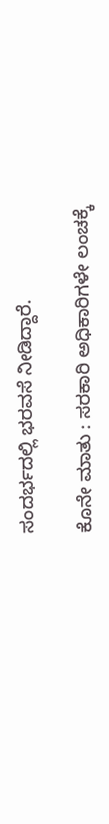ಸಂದರ್ಭದಲ್ಲಿ ಭರವಸೆ ನೀಡಿದ್ದಾರೆ.

ಕೊನೇ ಮಾತು : ಸರಕಾರಿ ಅಧಿಕಾರಿಗಳೇ ಲಂಚಕ್ಕೆ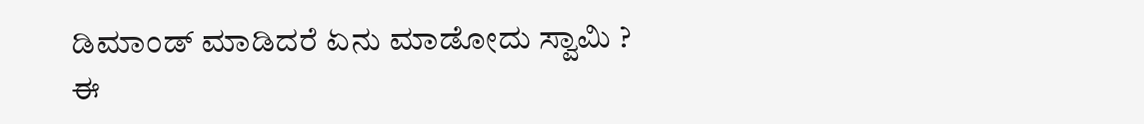ಡಿಮಾಂಡ್ ಮಾಡಿದರೆ ಏನು ಮಾಡೋದು ಸ್ವಾಮಿ ? ಈ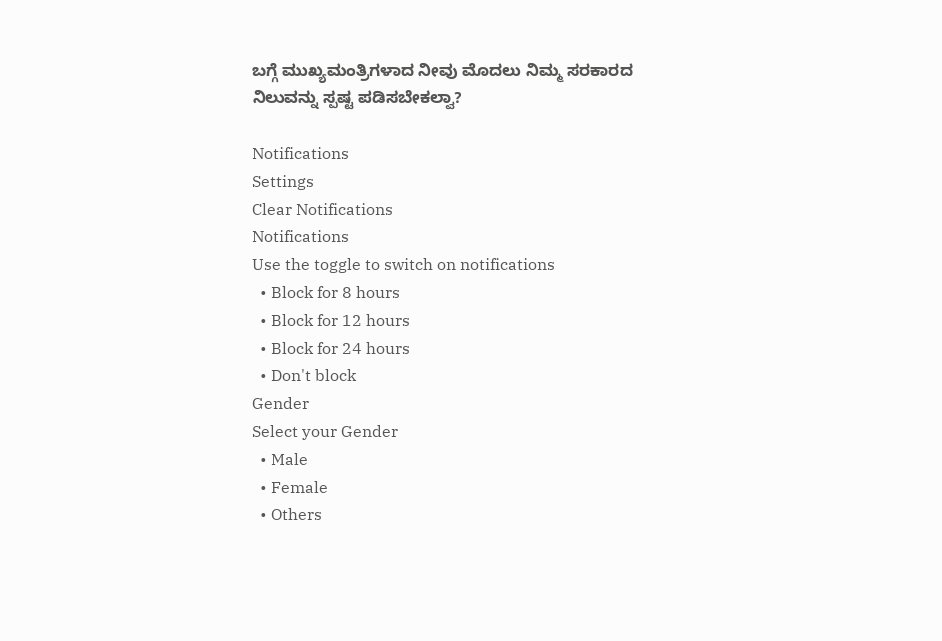ಬಗ್ಗೆ ಮುಖ್ಯಮಂತ್ರಿಗಳಾದ ನೀವು ಮೊದಲು ನಿಮ್ಮ ಸರಕಾರದ ನಿಲುವನ್ನು ಸ್ಪಷ್ಟ ಪಡಿಸಬೇಕಲ್ವಾ?

Notifications
Settings
Clear Notifications
Notifications
Use the toggle to switch on notifications
  • Block for 8 hours
  • Block for 12 hours
  • Block for 24 hours
  • Don't block
Gender
Select your Gender
  • Male
  • Female
  • Others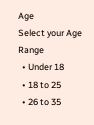Age
Select your Age Range
  • Under 18
  • 18 to 25
  • 26 to 35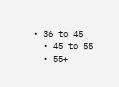• 36 to 45
  • 45 to 55
  • 55+